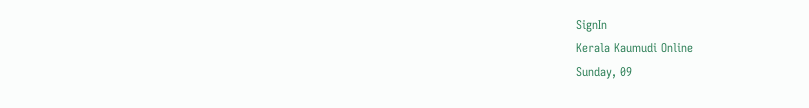SignIn
Kerala Kaumudi Online
Sunday, 09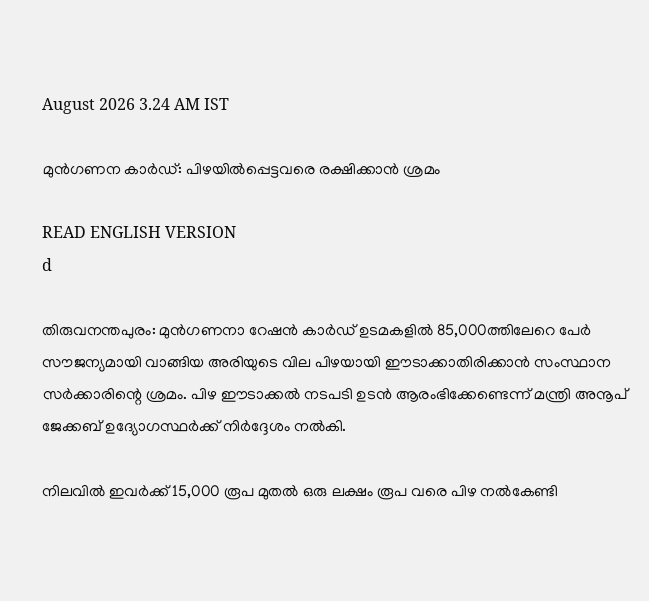August 2026 3.24 AM IST

മുൻഗണന കാർഡ്: പിഴയിൽപ്പെട്ടവരെ രക്ഷിക്കാൻ ശ്രമം

READ ENGLISH VERSION
d

തിരുവനന്തപുരം: മുൻഗണനാ റേഷൻ കാ‌ർ‌ഡ് ഉടമകളിൽ 85,000ത്തിലേറെ പേർ സൗജന്യമായി വാങ്ങിയ അരിയുടെ വില പിഴയായി ഈടാക്കാതിരിക്കാൻ സംസ്ഥാന സർക്കാരിന്റെ ശ്രമം. പിഴ ഈടാക്കൽ നടപടി ഉടൻ ആരംഭിക്കേണ്ടെന്ന് മന്ത്രി അനൂപ് ജേക്കബ് ഉദ്യോഗസ്ഥർക്ക് നിർദ്ദേശം നൽകി.

നിലവിൽ ഇവർക്ക് 15,000 രൂപ മുതൽ ഒരു ലക്ഷം രൂപ വരെ പിഴ നൽകേണ്ടി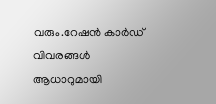വരും.റേഷൻ കാർഡ് വിവരങ്ങൾ ആധാറുമായി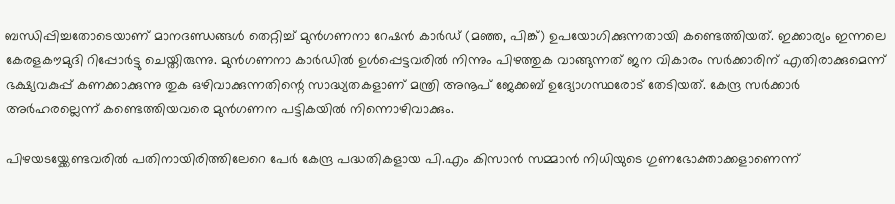ബന്ധിപ്പിച്ചതോടെയാണ് മാനദണ്ഡങ്ങൾ തെറ്റിച്ച് മുൻഗണനാ റേഷൻ കാർഡ് (മഞ്ഞ, പിങ്ക്) ഉപയോഗിക്കുന്നതായി കണ്ടെത്തിയത്. ഇക്കാര്യം ഇന്നലെ കേരളകൗമുദി റിപ്പോർട്ടു ചെയ്തിരുന്നു. മുൻഗണനാ കാർഡിൽ ഉൾപ്പെട്ടവരിൽ നിന്നും പിഴത്തുക വാങ്ങുന്നത് ജന വികാരം സർക്കാരിന് എതിരാക്കുമെന്ന് ഭക്ഷ്യവകുപ്പ് കണക്കാക്കുന്നു തുക ഒഴിവാക്കുന്നതിന്റെ സാദ്ധ്യതകളാണ് മന്ത്രി അനൂപ് ജേക്കബ് ഉദ്യോഗസ്ഥരോട് തേടിയത്. കേന്ദ്ര സർക്കാർ അർഹരല്ലെന്ന് കണ്ടെത്തിയവരെ മുൻഗണന പട്ടികയിൽ നിന്നൊഴിവാക്കും.

പിഴയടയ്ക്കേണ്ടവരിൽ പതിനായിരിത്തിലേറെ പേർ കേന്ദ്ര പദ്ധതികളായ പി.എം കിസാൻ സമ്മാൻ നിധിയുടെ ഗുണഭോക്താക്കളാണെന്ന്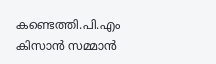കണ്ടെത്തി.പി.എം കിസാൻ സമ്മാൻ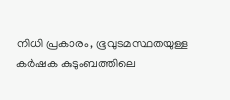നിധി പ്രകാരം, ഭൂവുടമസ്ഥതയുള്ള കർഷക കുടുംബത്തിലെ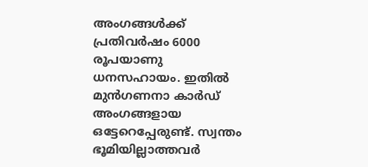അംഗങ്ങൾക്ക് പ്രതിവർഷം 6000 രൂപയാണു ധനസഹായം. ഇതിൽ മുൻഗണനാ കാർഡ് അംഗങ്ങളായ ഒട്ടേറെപ്പേരുണ്ട്. സ്വന്തം ഭൂമിയില്ലാത്തവർ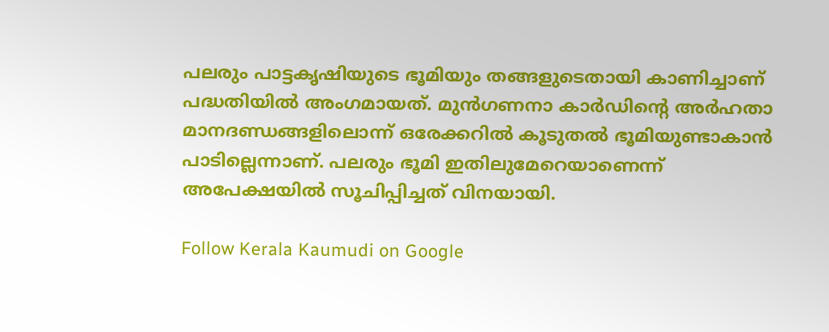പലരും പാട്ടകൃഷിയുടെ ഭൂമിയും തങ്ങളുടെതായി കാണിച്ചാണ് പദ്ധതിയിൽ അംഗമായത്. മുൻഗണനാ കാർഡിന്റെ അർഹതാ മാനദണ്ഡങ്ങളിലൊന്ന് ഒരേക്കറിൽ കൂടുതൽ ഭൂമിയുണ്ടാകാൻ പാടില്ലെന്നാണ്. പലരും ഭൂമി ഇതിലുമേറെയാണെന്ന് അപേക്ഷയിൽ സൂചിപ്പിച്ചത് വിനയായി.

Follow Kerala Kaumudi on Google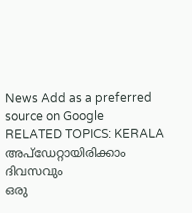News Add as a preferred source on Google
RELATED TOPICS: KERALA
അപ്ഡേറ്റായിരിക്കാം ദിവസവും
ഒരു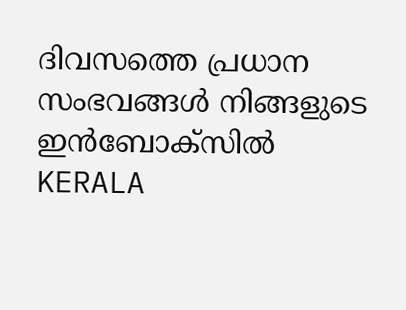ദിവസത്തെ പ്രധാന സംഭവങ്ങൾ നിങ്ങളുടെ ഇൻബോക്സിൽ
KERALA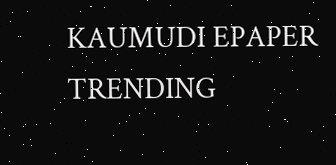KAUMUDI EPAPER
TRENDING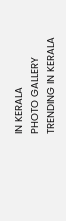IN KERALA
PHOTO GALLERY
TRENDING IN KERALA